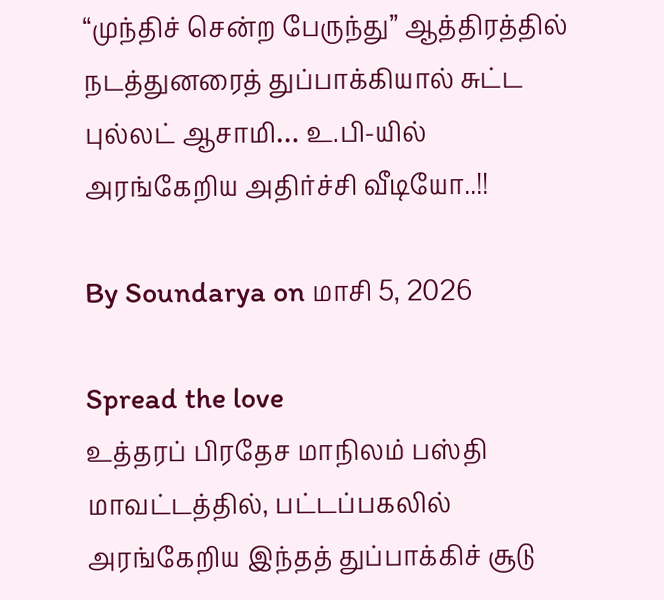“முந்திச் சென்ற பேருந்து” ஆத்திரத்தில் நடத்துனரைத் துப்பாக்கியால் சுட்ட புல்லட் ஆசாமி… உ.பி-யில் அரங்கேறிய அதிர்ச்சி வீடியோ..!!

By Soundarya on மாசி 5, 2026

Spread the love
உத்தரப் பிரதேச மாநிலம் பஸ்தி மாவட்டத்தில், பட்டப்பகலில் அரங்கேறிய இந்தத் துப்பாக்கிச் சூடு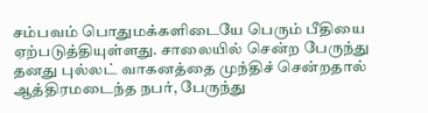சம்பவம் பொதுமக்களிடையே பெரும் பீதியை ஏற்படுத்தியுள்ளது. சாலையில் சென்ற பேருந்து தனது புல்லட் வாகனத்தை முந்திச் சென்றதால் ஆத்திரமடைந்த நபர், பேருந்து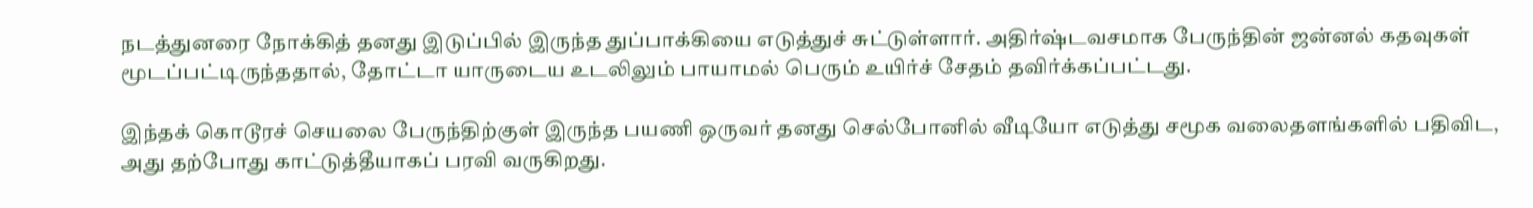நடத்துனரை நோக்கித் தனது இடுப்பில் இருந்த துப்பாக்கியை எடுத்துச் சுட்டுள்ளார். அதிர்ஷ்டவசமாக பேருந்தின் ஜன்னல் கதவுகள் மூடப்பட்டிருந்ததால், தோட்டா யாருடைய உடலிலும் பாயாமல் பெரும் உயிர்ச் சேதம் தவிர்க்கப்பட்டது.

இந்தக் கொடூரச் செயலை பேருந்திற்குள் இருந்த பயணி ஒருவர் தனது செல்போனில் வீடியோ எடுத்து சமூக வலைதளங்களில் பதிவிட, அது தற்போது காட்டுத்தீயாகப் பரவி வருகிறது.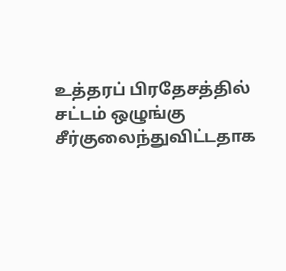உத்தரப் பிரதேசத்தில் சட்டம் ஒழுங்கு சீர்குலைந்துவிட்டதாக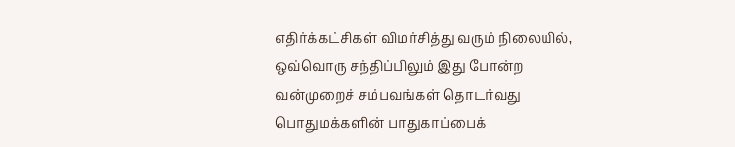எதிர்க்கட்சிகள் விமர்சித்து வரும் நிலையில், ஒவ்வொரு சந்திப்பிலும் இது போன்ற வன்முறைச் சம்பவங்கள் தொடர்வது பொதுமக்களின் பாதுகாப்பைக்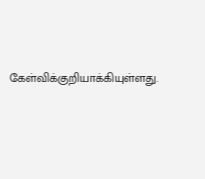கேள்விக்குறியாக்கியுள்ளது.